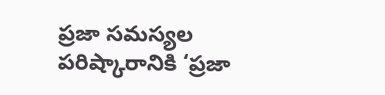ప్రజా సమస్యల పరిష్కారానికి ‘ప్రజా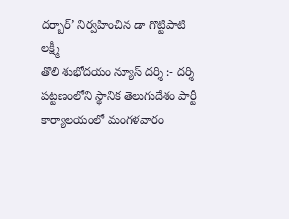దర్బార్’ నిర్వహించిన డా గొట్టిపాటి లక్ష్మీ
తొలి శుభోదయం న్యూస్ దర్శి :- దర్శి పట్టణంలోని స్థానిక తెలుగుదేశం పార్టీ కార్యాలయంలో మంగళవారం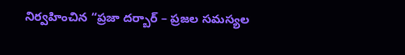నిర్వహించిన “ప్రజా దర్బార్ – ప్రజల సమస్యల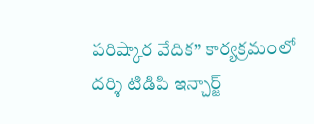పరిష్కార వేదిక” కార్యక్రమంలో దర్శి టిడిపి ఇన్చార్జ్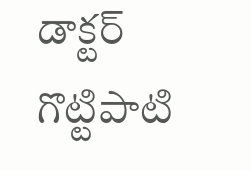డాక్టర్ గొట్టిపాటి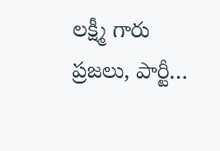లక్ష్మీ గారు ప్రజలు, పార్టీ…